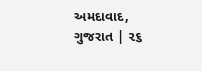અમદાવાદ, ગુજરાત | ૨૬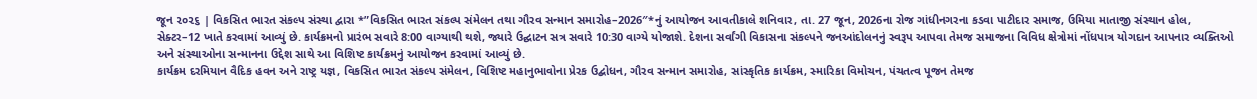જૂન ૨૦૨૬ | વિકસિત ભારત સંકલ્પ સંસ્થા દ્વારા *”વિકસિત ભારત સંકલ્પ સંમેલન તથા ગૌરવ સન્માન સમારોહ–2026″*નું આયોજન આવતીકાલે શનિવાર, તા. 27 જૂન, 2026ના રોજ ગાંધીનગરના કડવા પાટીદાર સમાજ, ઉમિયા માતાજી સંસ્થાન હોલ, સેક્ટર–12 ખાતે કરવામાં આવ્યું છે. કાર્યક્રમનો પ્રારંભ સવારે 8:00 વાગ્યાથી થશે, જ્યારે ઉદ્ઘાટન સત્ર સવારે 10:30 વાગ્યે યોજાશે. દેશના સર્વાંગી વિકાસના સંકલ્પને જનઆંદોલનનું સ્વરૂપ આપવા તેમજ સમાજના વિવિધ ક્ષેત્રોમાં નોંધપાત્ર યોગદાન આપનાર વ્યક્તિઓ અને સંસ્થાઓના સન્માનના ઉદ્દેશ સાથે આ વિશિષ્ટ કાર્યક્રમનું આયોજન કરવામાં આવ્યું છે.
કાર્યક્રમ દરમિયાન વૈદિક હવન અને રાષ્ટ્ર યજ્ઞ, વિકસિત ભારત સંકલ્પ સંમેલન, વિશિષ્ટ મહાનુભાવોના પ્રેરક ઉદ્બોધન, ગૌરવ સન્માન સમારોહ, સાંસ્કૃતિક કાર્યક્રમ, સ્મારિકા વિમોચન, પંચતત્વ પૂજન તેમજ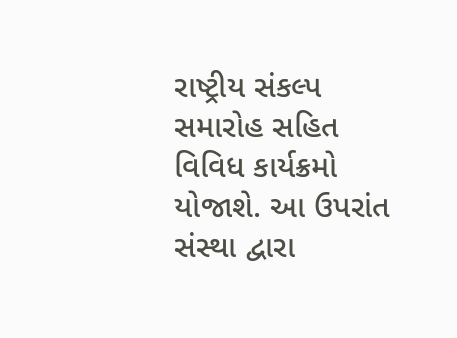રાષ્ટ્રીય સંકલ્પ સમારોહ સહિત વિવિધ કાર્યક્રમો યોજાશે. આ ઉપરાંત સંસ્થા દ્વારા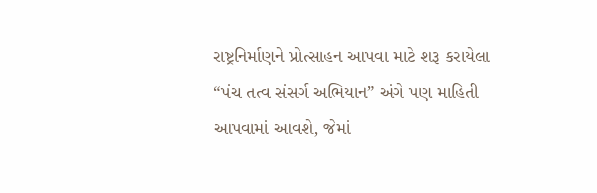રાષ્ટ્રનિર્માણને પ્રોત્સાહન આપવા માટે શરૂ કરાયેલા “પંચ તત્વ સંસર્ગ અભિયાન” અંગે પણ માહિતી આપવામાં આવશે, જેમાં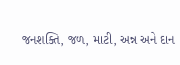જનશક્તિ, જળ, માટી, અન્ન અને દાન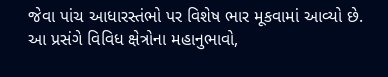જેવા પાંચ આધારસ્તંભો પર વિશેષ ભાર મૂકવામાં આવ્યો છે.
આ પ્રસંગે વિવિધ ક્ષેત્રોના મહાનુભાવો,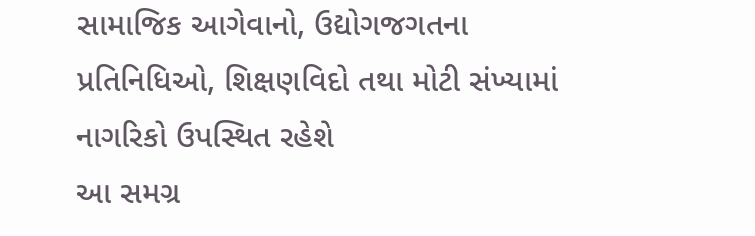સામાજિક આગેવાનો, ઉદ્યોગજગતના પ્રતિનિધિઓ, શિક્ષણવિદો તથા મોટી સંખ્યામાં નાગરિકો ઉપસ્થિત રહેશે
આ સમગ્ર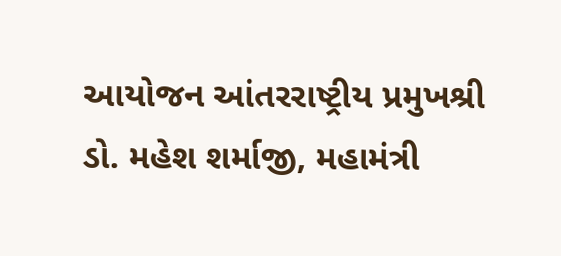આયોજન આંતરરાષ્ટ્રીય પ્રમુખશ્રી ડો. મહેશ શર્માજી, મહામંત્રી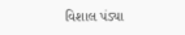વિશાલ પંડ્યા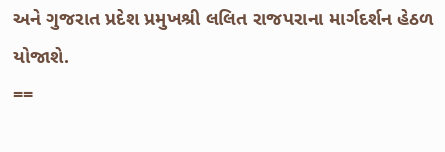અને ગુજરાત પ્રદેશ પ્રમુખશ્રી લલિત રાજપરાના માર્ગદર્શન હેઠળ યોજાશે.
==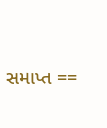સમાપ્ત ==